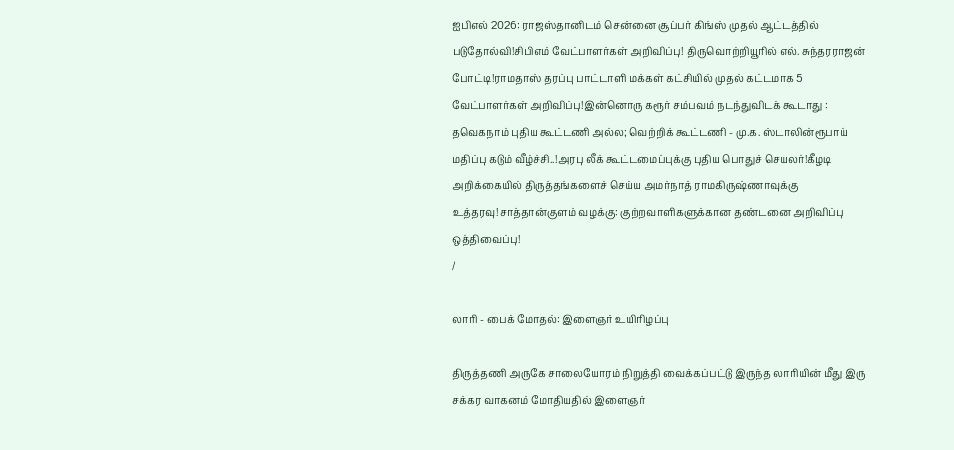ஐபிஎல் 2026: ராஜஸ்தானிடம் சென்னை சூப்பர் கிங்ஸ் முதல் ஆட்டத்தில் படுதோல்வி!சிபிஎம் வேட்பாளர்கள் அறிவிப்பு! திருவொற்றியூரில் எல். சுந்தரராஜன் போட்டி!ராமதாஸ் தரப்பு பாட்டாளி மக்கள் கட்சியில் முதல் கட்டமாக 5 வேட்பாளர்கள் அறிவிப்பு!இன்னொரு கரூர் சம்பவம் நடந்துவிடக் கூடாது : தவெகநாம் புதிய கூட்டணி அல்ல; வெற்றிக் கூட்டணி - மு.க. ஸ்டாலின்ரூபாய் மதிப்பு கடும் வீழ்ச்சி..!அரபு லீக் கூட்டமைப்புக்கு புதிய பொதுச் செயலர்!கீழடி அறிக்கையில் திருத்தங்களைச் செய்ய அமர்நாத் ராமகிருஷ்ணாவுக்கு உத்தரவு!சாத்தான்குளம் வழக்கு: குற்றவாளிகளுக்கான தண்டனை அறிவிப்பு ஒத்திவைப்பு!
/

லாரி - பைக் மோதல்: இளைஞர் உயிரிழப்பு

திருத்தணி அருகே சாலையோரம் நிறுத்தி வைக்கப்பட்டு இருந்த லாரியின் மீது இரு சக்கர வாகனம் மோதியதில் இளைஞர்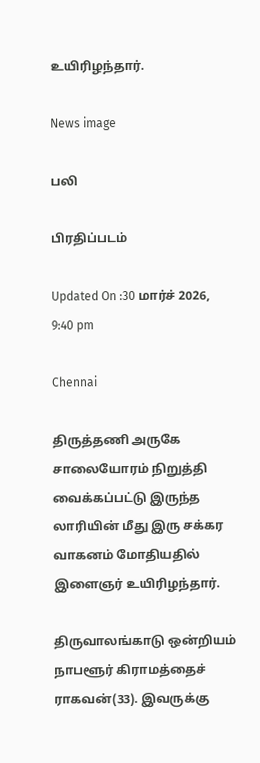உயிரிழந்தார்.

News image

பலி

பிரதிப்படம்

Updated On :30 மார்ச் 2026, 9:40 pm

Chennai

திருத்தணி அருகே சாலையோரம் நிறுத்தி வைக்கப்பட்டு இருந்த லாரியின் மீது இரு சக்கர வாகனம் மோதியதில் இளைஞர் உயிரிழந்தார்.

திருவாலங்காடு ஒன்றியம் நாபளூர் கிராமத்தைச் ராகவன்(33). இவருக்கு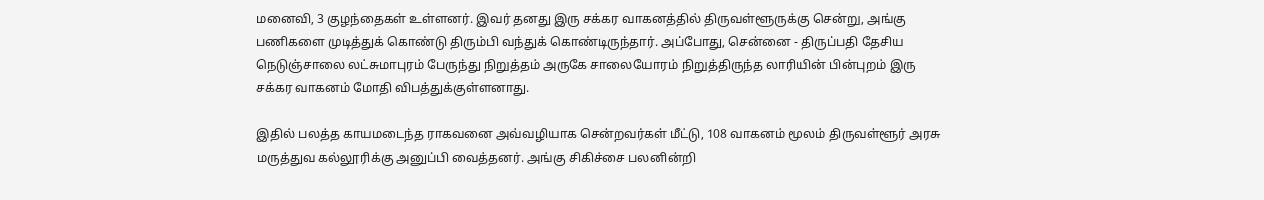மனைவி, 3 குழந்தைகள் உள்ளனர். இவர் தனது இரு சக்கர வாகனத்தில் திருவள்ளூருக்கு சென்று, அங்கு பணிகளை முடித்துக் கொண்டு திரும்பி வந்துக் கொண்டிருந்தார். அப்போது, சென்னை - திருப்பதி தேசிய நெடுஞ்சாலை லட்சுமாபுரம் பேருந்து நிறுத்தம் அருகே சாலையோரம் நிறுத்திருந்த லாரியின் பின்புறம் இரு சக்கர வாகனம் மோதி விபத்துக்குள்ளனாது.

இதில் பலத்த காயமடைந்த ராகவனை அவ்வழியாக சென்றவர்கள் மீட்டு, 108 வாகனம் மூலம் திருவள்ளூர் அரசு மருத்துவ கல்லூரிக்கு அனுப்பி வைத்தனர். அங்கு சிகிச்சை பலனின்றி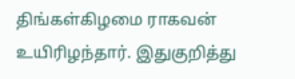திங்கள்கிழமை ராகவன் உயிரிழந்தார். இதுகுறித்து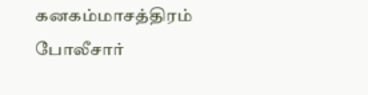கனகம்மாசத்திரம் போலீசார்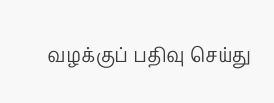வழக்குப் பதிவு செய்து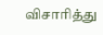விசாரித்து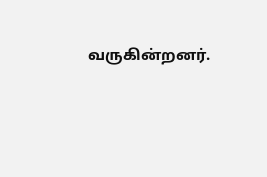வருகின்றனர்.